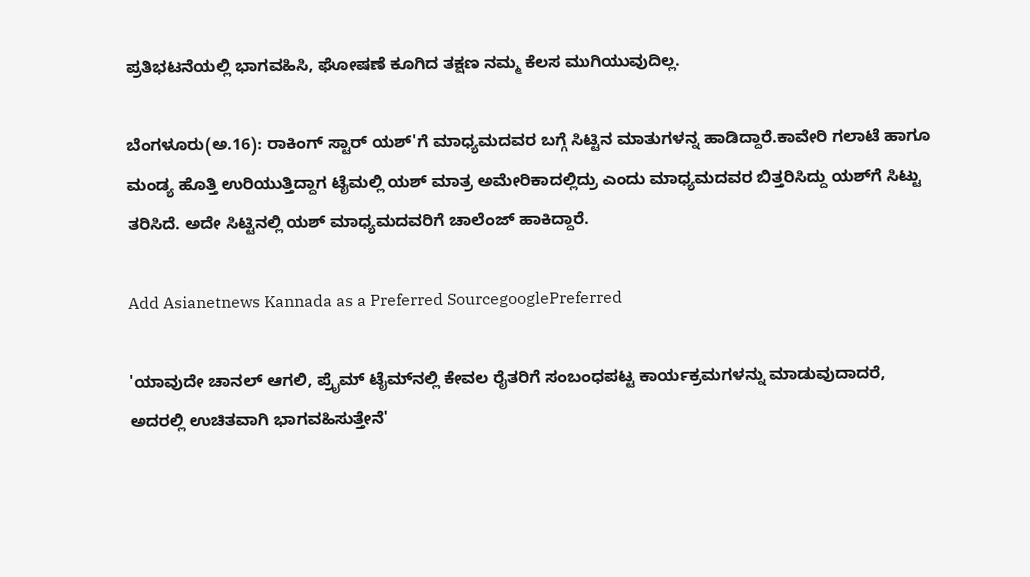ಪ್ರತಿಭಟನೆಯಲ್ಲಿ ಭಾಗವಹಿಸಿ, ಘೋಷಣೆ ಕೂಗಿದ ತಕ್ಷಣ ನಮ್ಮ ಕೆಲಸ ಮುಗಿಯುವುದಿಲ್ಲ.

ಬೆಂಗಳೂರು(ಅ.16): ರಾಕಿಂಗ್ ಸ್ಟಾರ್ ಯಶ್'ಗೆ ಮಾಧ್ಯಮದವರ ಬಗ್ಗೆ ಸಿಟ್ಟಿನ ಮಾತುಗಳನ್ನ ಹಾಡಿದ್ದಾರೆ.ಕಾವೇರಿ ಗಲಾಟೆ ಹಾಗೂ ಮಂಡ್ಯ ಹೊತ್ತಿ ಉರಿಯುತ್ತಿದ್ದಾಗ ಟೈಮಲ್ಲಿ ಯಶ್ ಮಾತ್ರ ಅಮೇರಿಕಾದಲ್ಲಿದ್ರು ಎಂದು ಮಾಧ್ಯಮದವರ ಬಿತ್ತರಿಸಿದ್ದು ಯಶ್‍ಗೆ ಸಿಟ್ಟು ತರಿಸಿದೆ. ಅದೇ ಸಿಟ್ಟಿನಲ್ಲಿ ಯಶ್ ಮಾಧ್ಯಮದವರಿಗೆ ಚಾಲೆಂಜ್ ಹಾಕಿದ್ದಾರೆ.

Add Asianetnews Kannada as a Preferred SourcegooglePreferred

'ಯಾವುದೇ ಚಾನಲ್ ಆಗಲಿ, ಪ್ರೈಮ್ ಟೈಮ್‍ನಲ್ಲಿ ಕೇವಲ ರೈತರಿಗೆ ಸಂಬಂಧಪಟ್ಟ ಕಾರ್ಯಕ್ರಮಗಳನ್ನು ಮಾಡುವುದಾದರೆ, ಅದರಲ್ಲಿ ಉಚಿತವಾಗಿ ಭಾಗವಹಿಸುತ್ತೇನೆ'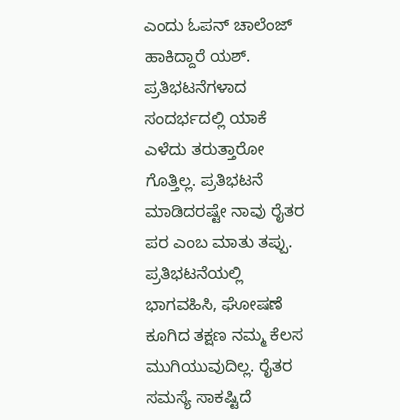ಎಂದು ಓಪನ್ ಚಾಲೆಂಜ್ ಹಾಕಿದ್ದಾರೆ ಯಶ್. ಪ್ರತಿಭಟನೆಗಳಾದ ಸಂದರ್ಭದಲ್ಲಿ ಯಾಕೆ ಎಳೆದು ತರುತ್ತಾರೋ ಗೊತ್ತಿಲ್ಲ. ಪ್ರತಿಭಟನೆ ಮಾಡಿದರಷ್ಟೇ ನಾವು ರೈತರ ಪರ ಎಂಬ ಮಾತು ತಪ್ಪು. ಪ್ರತಿಭಟನೆಯಲ್ಲಿ ಭಾಗವಹಿಸಿ, ಘೋಷಣೆ ಕೂಗಿದ ತಕ್ಷಣ ನಮ್ಮ ಕೆಲಸ ಮುಗಿಯುವುದಿಲ್ಲ. ರೈತರ ಸಮಸ್ಯೆ ಸಾಕಷ್ಟಿದೆ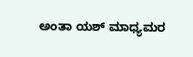ಅಂತಾ ಯಶ್ ಮಾಧ್ಯಮರ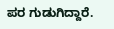ಪರ ಗುಡುಗಿದ್ದಾರೆ.